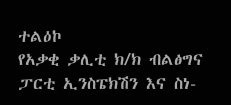ተልዕኮ
የአቃቂ ቃሊቲ ክ/ክ ብልፅግና ፓርቲ ኢንስፔክሽን እና ስነ-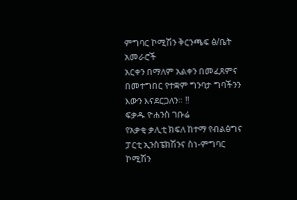ምግባር ኮሚሽን ቅርንጫፍ ፅ/ቤት አመራሮች
አርቀን በማለም አልቀን በመፈጸምና በመተግበር የተቋም ግንባታ ግባችንን እውን እናደርጋለን። !!
ፍቃዱ ዮሐንስ ገቡሬ
የአቃቂ ቃሊቲ ክፍለ ከተማ የብልፅግና ፓርቲ ኢንስፔክሽንና ስነ-ምግባር ኮሚሽን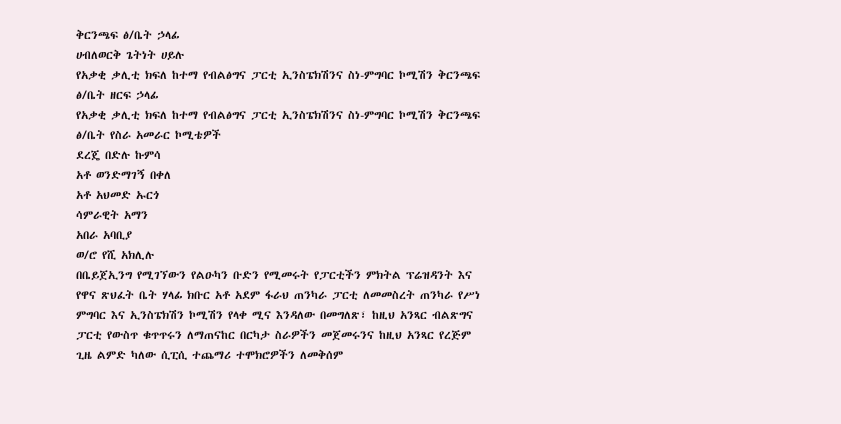ቅርንጫፍ ፅ/ቤት ኃላፊ
ሀብለወርቅ ጌትነት ሀይሉ
የአቃቂ ቃሊቲ ክፍለ ከተማ የብልፅግና ፓርቲ ኢንስፔክሽንና ስነ-ምግባር ኮሚሽን ቅርንጫፍ ፅ/ቤት ዘርፍ ኃላፊ
የአቃቂ ቃሊቲ ክፍለ ከተማ የብልፅግና ፓርቲ ኢንስፔክሽንና ስነ-ምግባር ኮሚሽን ቅርንጫፍ ፅ/ቤት የስራ አመራር ኮሚቴዎች
ደረጄ በድሉ ኩምሳ
አቶ ወንድማገኝ በቀለ
አቶ አህመድ ኡርጎ
ሳምራዊት አማን
አበራ አባቢያ
ወ/ሮ የሺ አክሊሉ
በቤይጀኢንግ የሚገኘውን የልዑካን ቡድን የሚመሩት የፓርቲችን ምክትል ፕሬዝዳንት እና የዋና ጽህፈት ቤት ሃላፊ ክቡር አቶ አደም ፋራህ ጠንካራ ፓርቲ ለመመስረት ጠንካራ የሥነ ምግባር እና ኢንስፔክሽን ኮሚሽን የላቀ ሚና እንዳለው በመግለጽ፣ ከዚህ አንጻር ብልጽግና ፓርቲ የውስጥ ቁጥጥሩን ለማጠናከር በርካታ ስራዎችን መጀመሩንና ከዚህ አንጻር የረጅም ጊዜ ልምድ ካለው ሲፒሲ ተጨማሪ ተሞክሮዎችን ለመቅሰም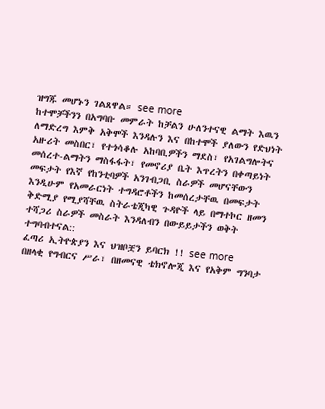ዝግጁ መሆኑን ገልጸዋል። see more
ከተሞቻችንን በአግባቡ መምራት ከቻልን ሁለንተናዊ ልማት እዉን ለማድረግ እምቅ አቅሞች እንዳሉን እና በከተሞች ያለውን የድህነት አዙሪት መስበር፣ የተጎሳቆሉ አከባቢዎችን ማደስ፣ የአገልግሎትና መሰረተ-ልማትን ማስፋፋት፣ የመኖሪያ ቤት እጥረትን በቀጣይነት መፍታት የእኛ የከንቲባዎች አንገብጋቢ ስራዎች መሆናቸውን እንዲሁም የአመራርነት ተግዳሮቶችን ከመሰረታቸዉ በመፍታት ቅድሚያ የሚያሻቸዉ ስትራቴጂካዊ ጉዳዮች ላይ በማተኮር ዘመን ተሻጋሪ ስራዎች መስራት እንዳለብን በውይይታችን ወቅት ተግባብተናል::
ፈጣሪ ኢትዮጵያን እና ህዝቦቿን ይባርክ !! see more
በዘላቂ የግብርና ሥራ፣ በዘመናዊ ቴክኖሎጂ እና የአቅም ግንባታ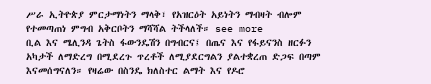ሥራ ኢትዮጵያ ምርታማነትን ማላቅ፣ የአዝርዕት አይነትን ማብዛት ብሎም የተመጣጠነ ምግብ አቅርቦትን ማሻሻል ትችላለች። see more
ቢል እና ሜሊንዳ ጌትስ ፋውንዴሽን በግብርና፤ በጤና እና የፋይናንስ ዘርፉን አካታች ለማድረግ በሚደረጉ ጥረቶች ለሚያደርግልን ያልተቋረጠ ድጋፍ በጣም እናመሰግናለን። የዛሬው በስንዴ ክለስተር ልማት እና የዶሮ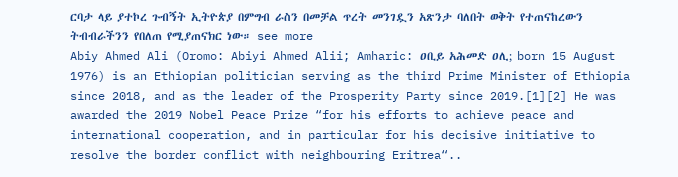ርባታ ላይ ያተኮረ ጉብኝት ኢትዮጵያ በምግብ ራስን በመቻል ጥረት መንገዷን አጽንታ ባለበት ወቅት የተጠናከረውን ትብብራችንን የበለጠ የሚያጠናክር ነው። see more
Abiy Ahmed Ali (Oromo: Abiyi Ahmed Alii; Amharic: ዐቢይ አሕመድ ዐሊ; born 15 August 1976) is an Ethiopian politician serving as the third Prime Minister of Ethiopia since 2018, and as the leader of the Prosperity Party since 2019.[1][2] He was awarded the 2019 Nobel Peace Prize “for his efforts to achieve peace and international cooperation, and in particular for his decisive initiative to resolve the border conflict with neighbouring Eritrea“..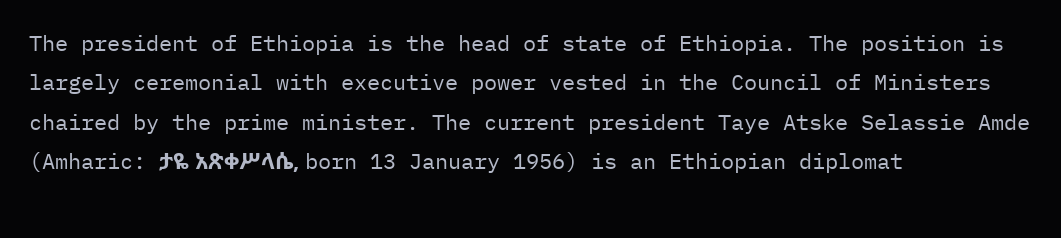The president of Ethiopia is the head of state of Ethiopia. The position is largely ceremonial with executive power vested in the Council of Ministers chaired by the prime minister. The current president Taye Atske Selassie Amde (Amharic: ታዬ አጽቀሥላሴ, born 13 January 1956) is an Ethiopian diplomat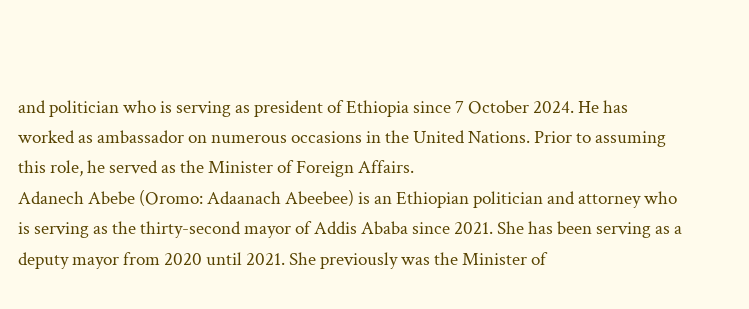and politician who is serving as president of Ethiopia since 7 October 2024. He has worked as ambassador on numerous occasions in the United Nations. Prior to assuming this role, he served as the Minister of Foreign Affairs.
Adanech Abebe (Oromo: Adaanach Abeebee) is an Ethiopian politician and attorney who is serving as the thirty-second mayor of Addis Ababa since 2021. She has been serving as a deputy mayor from 2020 until 2021. She previously was the Minister of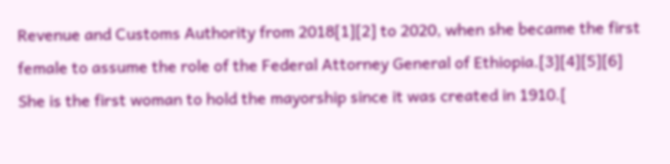Revenue and Customs Authority from 2018[1][2] to 2020, when she became the first female to assume the role of the Federal Attorney General of Ethiopia.[3][4][5][6] She is the first woman to hold the mayorship since it was created in 1910.[